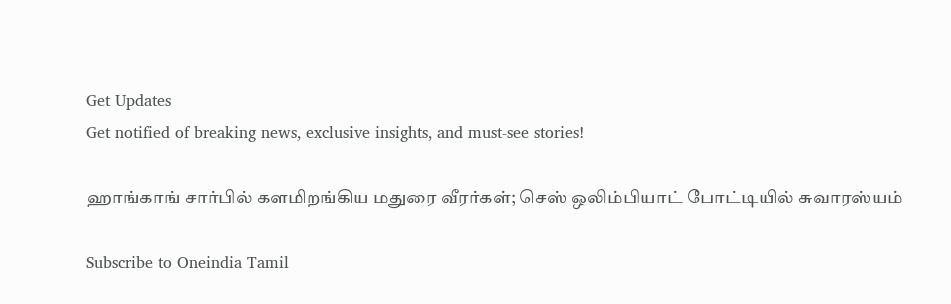Get Updates
Get notified of breaking news, exclusive insights, and must-see stories!

ஹாங்காங் சார்பில் களமிறங்கிய மதுரை வீரர்கள்; செஸ் ஒலிம்பியாட் போட்டியில் சுவாரஸ்யம்

Subscribe to Oneindia Tamil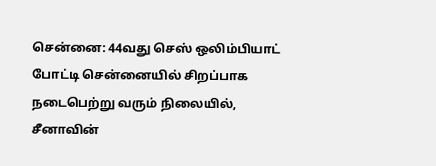சென்னை: 44வது செஸ் ஒலிம்பியாட் போட்டி சென்னையில் சிறப்பாக நடைபெற்று வரும் நிலையில், சீனாவின்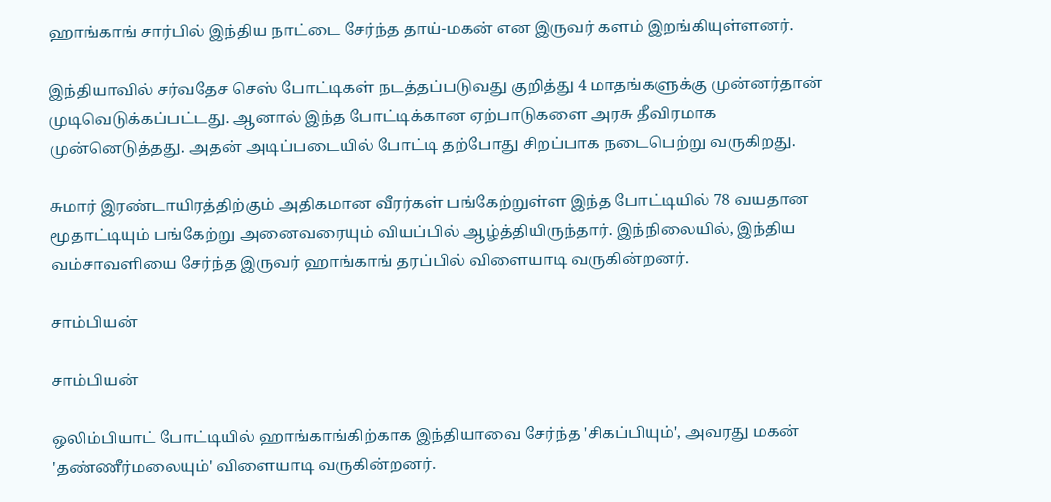ஹாங்காங் சார்பில் இந்திய நாட்டை சேர்ந்த தாய்-மகன் என இருவர் களம் இறங்கியுள்ளனர்.

இந்தியாவில் சர்வதேச செஸ் போட்டிகள் நடத்தப்படுவது குறித்து 4 மாதங்களுக்கு முன்னர்தான் முடிவெடுக்கப்பட்டது. ஆனால் இந்த போட்டிக்கான ஏற்பாடுகளை அரசு தீவிரமாக முன்னெடுத்தது. அதன் அடிப்படையில் போட்டி தற்போது சிறப்பாக நடைபெற்று வருகிறது.

சுமார் இரண்டாயிரத்திற்கும் அதிகமான வீரர்கள் பங்கேற்றுள்ள இந்த போட்டியில் 78 வயதான மூதாட்டியும் பங்கேற்று அனைவரையும் வியப்பில் ஆழ்த்தியிருந்தார். இந்நிலையில், இந்திய வம்சாவளியை சேர்ந்த இருவர் ஹாங்காங் தரப்பில் விளையாடி வருகின்றனர்.

சாம்பியன்

சாம்பியன்

ஒலிம்பியாட் போட்டியில் ஹாங்காங்கிற்காக இந்தியாவை சேர்ந்த 'சிகப்பியும்', அவரது மகன் 'தண்ணீர்மலையும்' விளையாடி வருகின்றனர்.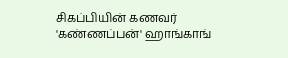சிகப்பியின் கணவர் 'கண்ணப்பன்' ஹாங்காங்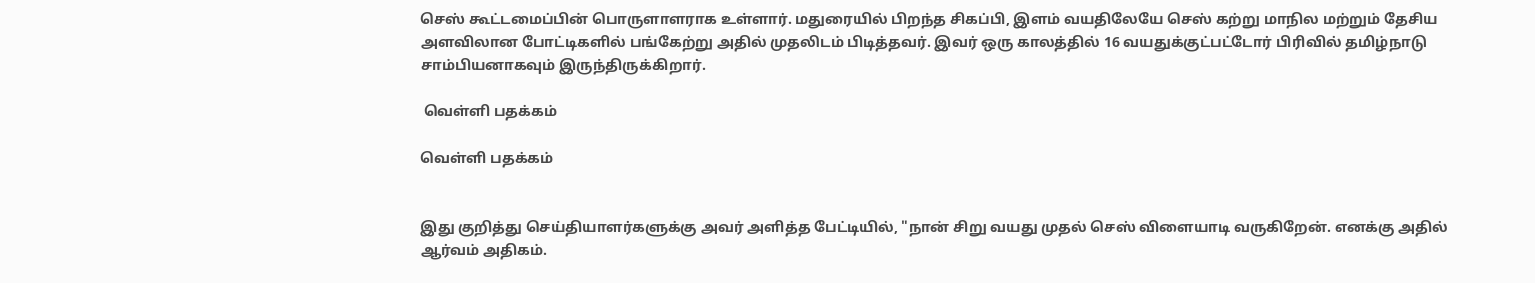செஸ் கூட்டமைப்பின் பொருளாளராக உள்ளார். மதுரையில் பிறந்த சிகப்பி, இளம் வயதிலேயே செஸ் கற்று மாநில மற்றும் தேசிய அளவிலான போட்டிகளில் பங்கேற்று அதில் முதலிடம் பிடித்தவர். இவர் ஒரு காலத்தில் 16 வயதுக்குட்பட்டோர் பிரிவில் தமிழ்நாடு சாம்பியனாகவும் இருந்திருக்கிறார்.

 வெள்ளி பதக்கம்

வெள்ளி பதக்கம்


இது குறித்து செய்தியாளர்களுக்கு அவர் அளித்த பேட்டியில், "நான் சிறு வயது முதல் செஸ் விளையாடி வருகிறேன். எனக்கு அதில் ஆர்வம் அதிகம்.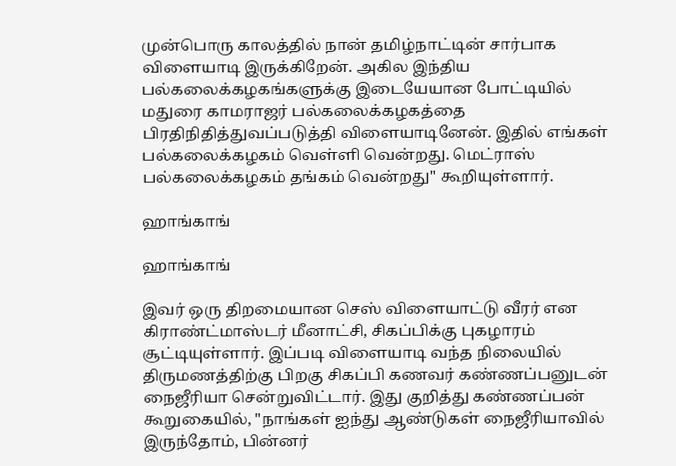முன்பொரு காலத்தில் நான் தமிழ்நாட்டின் சார்பாக விளையாடி இருக்கிறேன். அகில இந்திய பல்கலைக்கழகங்களுக்கு இடையேயான போட்டியில் மதுரை காமராஜர் பல்கலைக்கழகத்தை பிரதிநிதித்துவப்படுத்தி விளையாடினேன். இதில் எங்கள் பல்கலைக்கழகம் வெள்ளி வென்றது. மெட்ராஸ் பல்கலைக்கழகம் தங்கம் வென்றது" கூறியுள்ளார்.

ஹாங்காங்

ஹாங்காங்

இவர் ஒரு திறமையான செஸ் விளையாட்டு வீரர் என கிராண்ட்மாஸ்டர் மீனாட்சி, சிகப்பிக்கு புகழாரம் சூட்டியுள்ளார். இப்படி விளையாடி வந்த நிலையில் திருமணத்திற்கு பிறகு சிகப்பி கணவர் கண்ணப்பனுடன் நைஜீரியா சென்றுவிட்டார். இது குறித்து கண்ணப்பன் கூறுகையில், "நாங்கள் ஐந்து ஆண்டுகள் நைஜீரியாவில் இருந்தோம், பின்னர்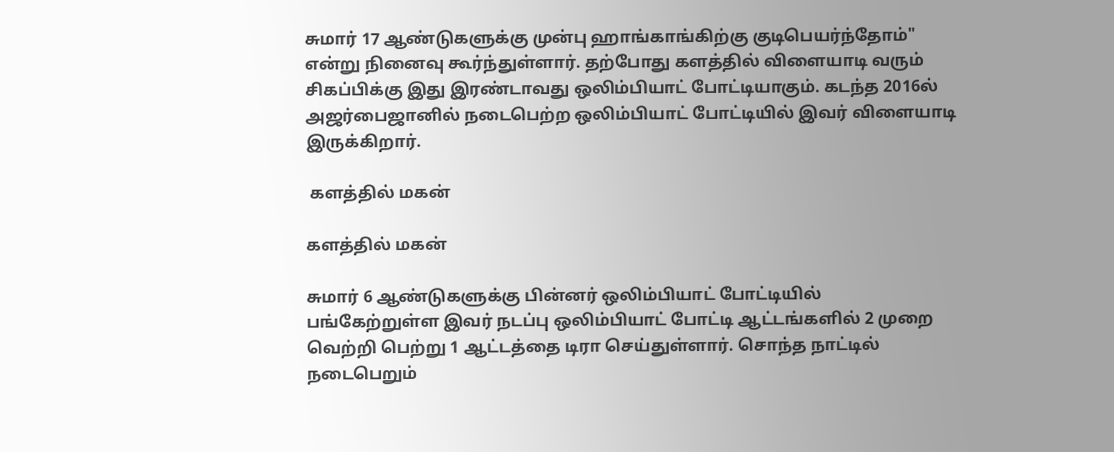சுமார் 17 ஆண்டுகளுக்கு முன்பு ஹாங்காங்கிற்கு குடிபெயர்ந்தோம்" என்று நினைவு கூர்ந்துள்ளார். தற்போது களத்தில் விளையாடி வரும் சிகப்பிக்கு இது இரண்டாவது ஒலிம்பியாட் போட்டியாகும். கடந்த 2016ல் அஜர்பைஜானில் நடைபெற்ற ஒலிம்பியாட் போட்டியில் இவர் விளையாடி இருக்கிறார்.

 களத்தில் மகன்

களத்தில் மகன்

சுமார் 6 ஆண்டுகளுக்கு பின்னர் ஒலிம்பியாட் போட்டியில் பங்கேற்றுள்ள இவர் நடப்பு ஒலிம்பியாட் போட்டி ஆட்டங்களில் 2 முறை வெற்றி பெற்று 1 ஆட்டத்தை டிரா செய்துள்ளார். சொந்த நாட்டில் நடைபெறும்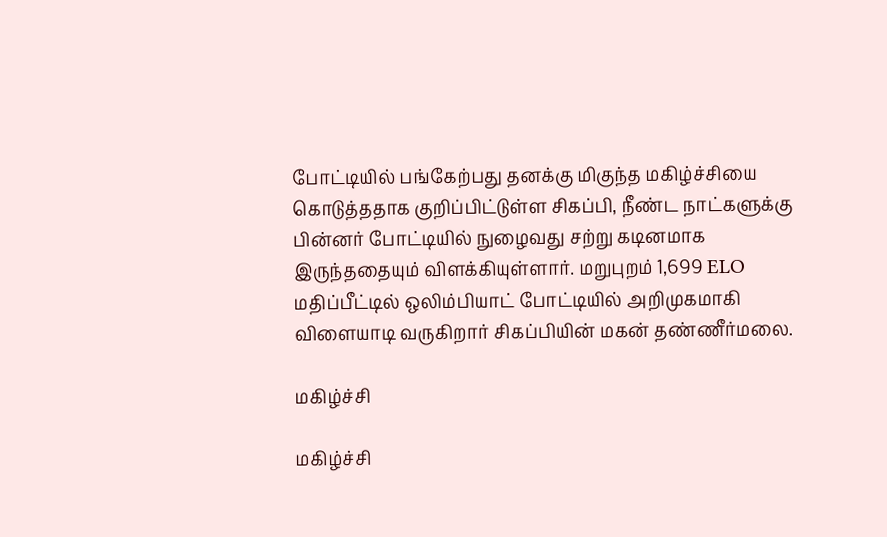போட்டியில் பங்கேற்பது தனக்கு மிகுந்த மகிழ்ச்சியை கொடுத்ததாக குறிப்பிட்டுள்ள சிகப்பி, நீண்ட நாட்களுக்கு பின்னர் போட்டியில் நுழைவது சற்று கடினமாக இருந்ததையும் விளக்கியுள்ளார். மறுபுறம் 1,699 ELO மதிப்பீட்டில் ஒலிம்பியாட் போட்டியில் அறிமுகமாகி விளையாடி வருகிறார் சிகப்பியின் மகன் தண்ணீர்மலை.

மகிழ்ச்சி

மகிழ்ச்சி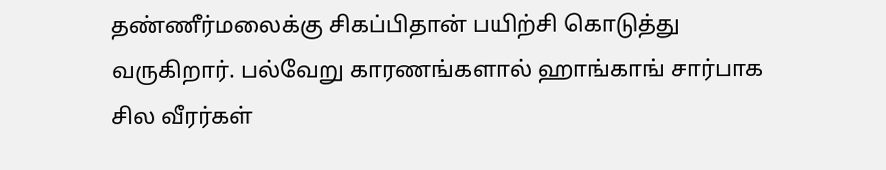தண்ணீர்மலைக்கு சிகப்பிதான் பயிற்சி கொடுத்து வருகிறார். பல்வேறு காரணங்களால் ஹாங்காங் சார்பாக சில வீரர்கள்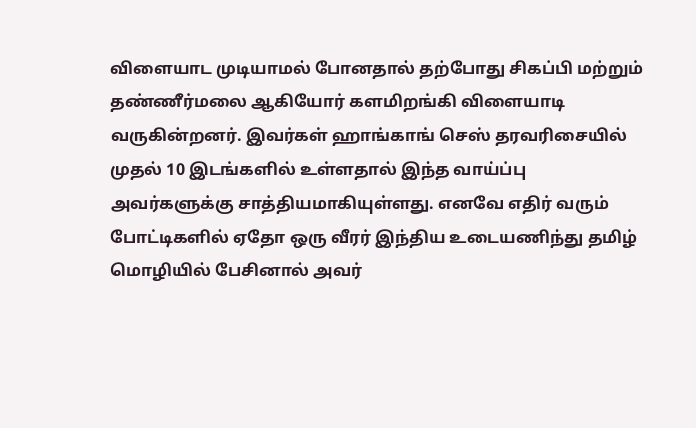விளையாட முடியாமல் போனதால் தற்போது சிகப்பி மற்றும் தண்ணீர்மலை ஆகியோர் களமிறங்கி விளையாடி வருகின்றனர். இவர்கள் ஹாங்காங் செஸ் தரவரிசையில் முதல் 10 இடங்களில் உள்ளதால் இந்த வாய்ப்பு அவர்களுக்கு சாத்தியமாகியுள்ளது. எனவே எதிர் வரும் போட்டிகளில் ஏதோ ஒரு வீரர் இந்திய உடையணிந்து தமிழ் மொழியில் பேசினால் அவர்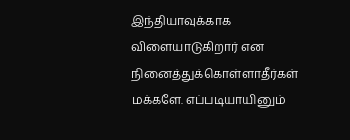இந்தியாவுக்காக விளையாடுகிறார் என நினைத்துக்கொள்ளாதீர்கள் மக்களே. எப்படியாயினும்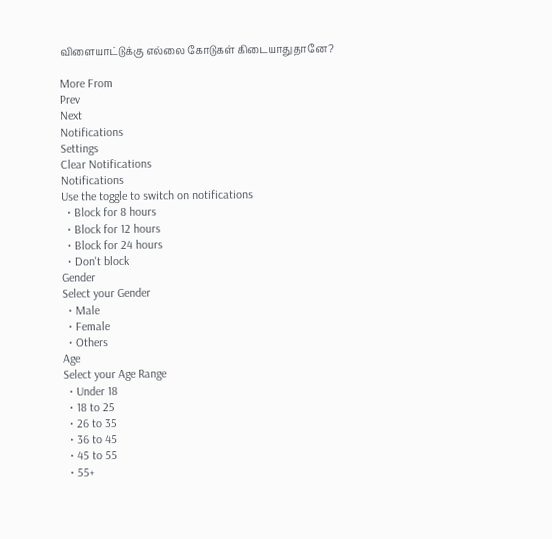விளையாட்டுக்கு எல்லை கோடுகள் கிடையாதுதானே?

More From
Prev
Next
Notifications
Settings
Clear Notifications
Notifications
Use the toggle to switch on notifications
  • Block for 8 hours
  • Block for 12 hours
  • Block for 24 hours
  • Don't block
Gender
Select your Gender
  • Male
  • Female
  • Others
Age
Select your Age Range
  • Under 18
  • 18 to 25
  • 26 to 35
  • 36 to 45
  • 45 to 55
  • 55+